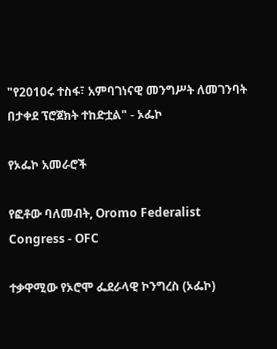"የ2010ሩ ተስፋ፣ አምባገነናዊ መንግሥት ለመገንባት በታቀደ ፕሮጀክት ተከድቷል" - ኦፌኮ

የኦፌኮ አመራሮች

የፎቶው ባለመብት, Oromo Federalist Congress - OFC

ተቃዋሚው የኦሮሞ ፌደራላዊ ኮንግረስ (ኦፌኮ)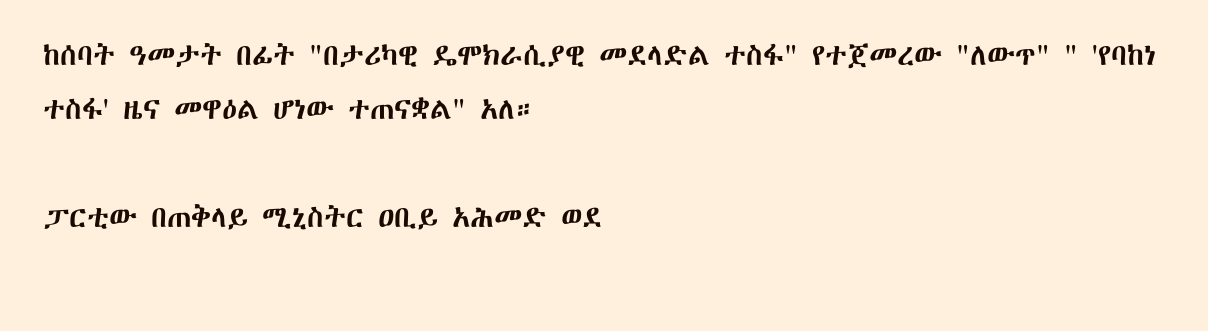ከሰባት ዓመታት በፊት "በታሪካዊ ዴሞክራሲያዊ መደላድል ተስፋ" የተጀመረው "ለውጥ" " 'የባከነ ተስፋ' ዜና መዋዕል ሆነው ተጠናቋል" አለ።

ፓርቲው በጠቅላይ ሚኒስትር ዐቢይ አሕመድ ወደ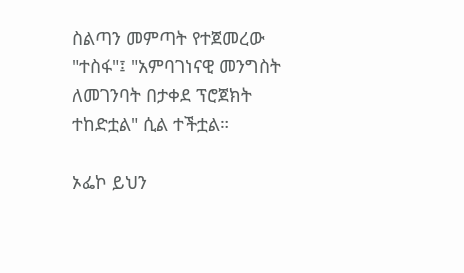ስልጣን መምጣት የተጀመረው "ተስፋ"፤ "አምባገነናዊ መንግስት ለመገንባት በታቀደ ፕሮጀክት ተከድቷል" ሲል ተችቷል።

ኦፌኮ ይህን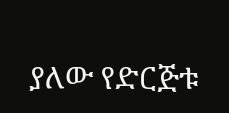ያለው የድርጅቱ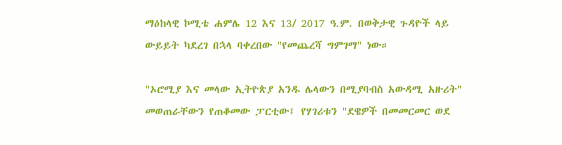ማዕከላዊ ኮሚቴ ሐምሌ 12 እና 13/ 2017 ዓ.ም. በወቅታዊ ጉዳዮች ላይ ውይይት ካደረገ በኋላ ባቀረበው "የመጨረሻ ግምገማ" ነው።

"ኦሮሚያ እና መላው ኢትዮጵያ አንዱ ሌላውን በሚያባብስ አውዳሚ አዙሪት" መወጠራቸውን የጠቆመው ፓርቲው፤ የሃገሪቱን "ደዌዎች በመመርመር ወደ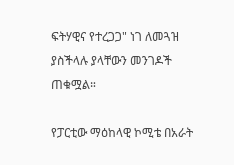ፍትሃዊና የተረጋጋ" ነገ ለመጓዝ ያስችላሉ ያላቸውን መንገዶች ጠቁሟል።

የፓርቲው ማዕከላዊ ኮሚቴ በአራት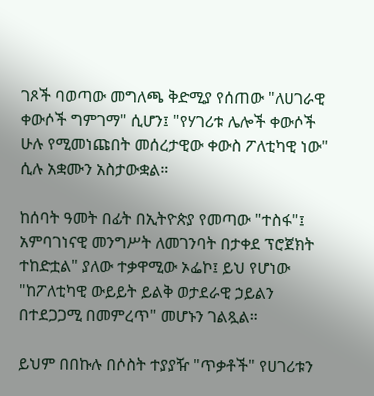ገጾች ባወጣው መግለጫ ቅድሚያ የሰጠው "ለሀገራዊ ቀውሶች ግምገማ" ሲሆን፤ "የሃገሪቱ ሌሎች ቀውሶች ሁሉ የሚመነጩበት መሰረታዊው ቀውስ ፖለቲካዊ ነው" ሲሉ አቋሙን አስታውቋል።

ከሰባት ዓመት በፊት በኢትዮጵያ የመጣው "ተስፋ"፤ አምባገነናዊ መንግሥት ለመገንባት በታቀደ ፕሮጀክት ተከድቷል" ያለው ተቃዋሚው ኦፌኮ፤ ይህ የሆነው "ከፖለቲካዊ ውይይት ይልቅ ወታደራዊ ኃይልን በተደጋጋሚ በመምረጥ" መሆኑን ገልጿል።

ይህም በበኩሉ በሶስት ተያያዥ "ጥቃቶች" የሀገሪቱን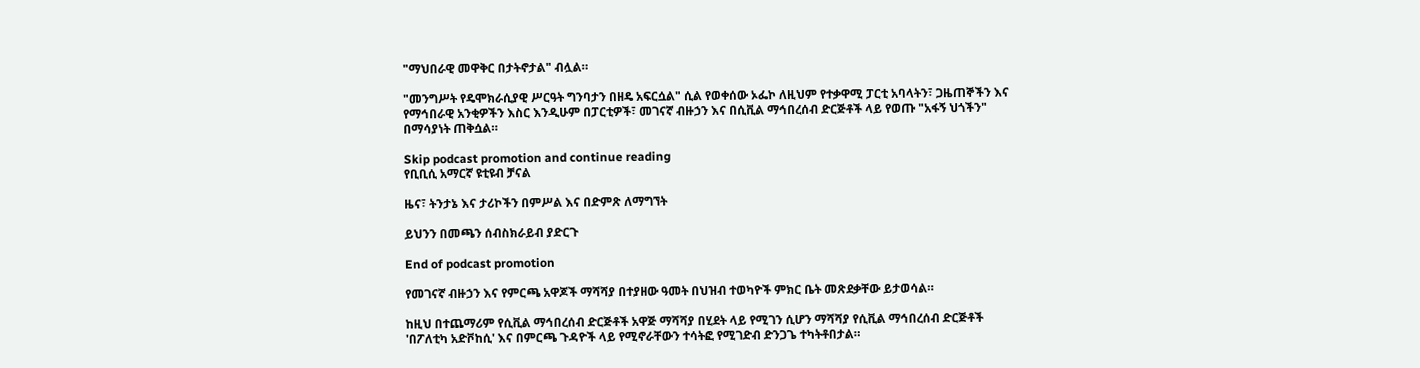"ማህበራዊ መዋቅር በታትኖታል" ብሏል።

"መንግሥት የዴሞክራሲያዊ ሥርዓት ግንባታን በዘዴ አፍርሷል" ሲል የወቀሰው ኦፌኮ ለዚህም የተቃዋሚ ፓርቲ አባላትን፣ ጋዜጠኞችን እና የማኅበራዊ አንቂዎችን እስር እንዲሁም በፓርቲዎች፣ መገናኛ ብዙኃን እና በሲቪል ማኅበረሰብ ድርጅቶች ላይ የወጡ "አፋኝ ህጎችን" በማሳያነት ጠቅሷል።

Skip podcast promotion and continue reading
የቢቢሲ አማርኛ ዩቲዩብ ቻናል

ዜና፣ ትንታኔ እና ታሪኮችን በምሥል እና በድምጽ ለማግኘት

ይህንን በመጫን ሰብስክራይብ ያድርጉ

End of podcast promotion

የመገናኛ ብዙኃን እና የምርጫ አዋጆች ማሻሻያ በተያዘው ዓመት በህዝብ ተወካዮች ምክር ቤት መጽደቃቸው ይታወሳል።

ከዚህ በተጨማሪም የሲቪል ማኅበረሰብ ድርጅቶች አዋጅ ማሻሻያ በሂደት ላይ የሚገን ሲሆን ማሻሻያ የሲቪል ማኅበረሰብ ድርጅቶች 'በፖለቲካ አድቮከሲ' እና በምርጫ ጉዳዮች ላይ የሚኖራቸውን ተሳትፎ የሚገድብ ድንጋጌ ተካትቶበታል።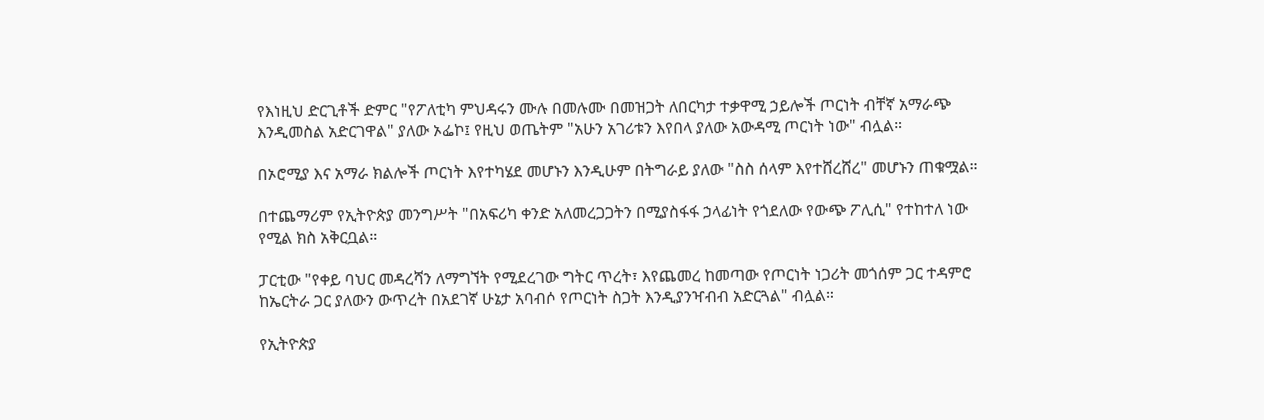የእነዚህ ድርጊቶች ድምር "የፖለቲካ ምህዳሩን ሙሉ በመሉሙ በመዝጋት ለበርካታ ተቃዋሚ ኃይሎች ጦርነት ብቸኛ አማራጭ እንዲመስል አድርገዋል" ያለው ኦፌኮ፤ የዚህ ወጤትም "አሁን አገሪቱን እየበላ ያለው አውዳሚ ጦርነት ነው" ብሏል።

በኦሮሚያ እና አማራ ክልሎች ጦርነት እየተካሄደ መሆኑን እንዲሁም በትግራይ ያለው "ስስ ሰላም እየተሸረሸረ" መሆኑን ጠቁሟል።

በተጨማሪም የኢትዮጵያ መንግሥት "በአፍሪካ ቀንድ አለመረጋጋትን በሚያስፋፋ ኃላፊነት የጎደለው የውጭ ፖሊሲ" የተከተለ ነው የሚል ክስ አቅርቧል።

ፓርቲው "የቀይ ባህር መዳረሻን ለማግኘት የሚደረገው ግትር ጥረት፣ እየጨመረ ከመጣው የጦርነት ነጋሪት መጎሰም ጋር ተዳምሮ ከኤርትራ ጋር ያለውን ውጥረት በአደገኛ ሁኔታ አባብሶ የጦርነት ስጋት እንዲያንዣብብ አድርጓል" ብሏል።

የኢትዮጵያ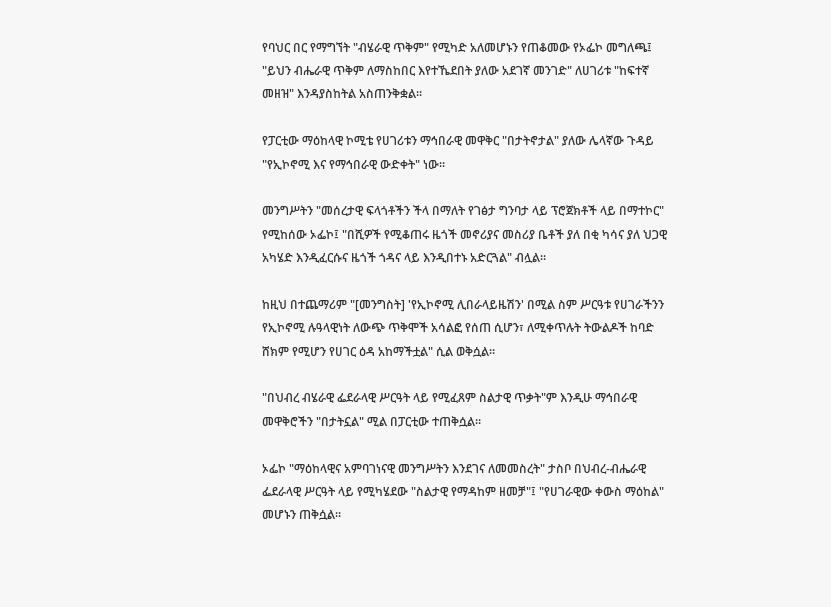የባህር በር የማግኘት "ብሄራዊ ጥቅም" የሚካድ አለመሆኑን የጠቆመው የኦፌኮ መግለጫ፤ "ይህን ብሔራዊ ጥቅም ለማስከበር እየተኼደበት ያለው አደገኛ መንገድ" ለሀገሪቱ "ከፍተኛ መዘዝ" እንዳያስከትል አስጠንቅቋል።

የፓርቲው ማዕከላዊ ኮሚቴ የሀገሪቱን ማኅበራዊ መዋቅር "በታትኖታል" ያለው ሌላኛው ጉዳይ "የኢኮኖሚ እና የማኅበራዊ ውድቀት" ነው።

መንግሥትን "መሰረታዊ ፍላጎቶችን ችላ በማለት የገፅታ ግንባታ ላይ ፕሮጀክቶች ላይ በማተኮር" የሚከሰው ኦፌኮ፤ "በሺዎች የሚቆጠሩ ዜጎች መኖሪያና መስሪያ ቤቶች ያለ በቂ ካሳና ያለ ህጋዊ አካሄድ እንዲፈርሱና ዜጎች ጎዳና ላይ እንዲበተኑ አድርጓል" ብሏል።

ከዚህ በተጨማሪም "[መንግስት] 'የኢኮኖሚ ሊበራላይዜሽን' በሚል ስም ሥርዓቱ የሀገራችንን የኢኮኖሚ ሉዓላዊነት ለውጭ ጥቅሞች አሳልፎ የሰጠ ሲሆን፣ ለሚቀጥሉት ትውልዶች ከባድ ሸክም የሚሆን የሀገር ዕዳ አከማችቷል" ሲል ወቅሷል።

"በህብረ ብሄራዊ ፌደራላዊ ሥርዓት ላይ የሚፈጸም ስልታዊ ጥቃት"ም እንዲሁ ማኅበራዊ መዋቅሮችን "በታትኗል" ሚል በፓርቲው ተጠቅሷል።

ኦፌኮ "ማዕከላዊና አምባገነናዊ መንግሥትን እንደገና ለመመስረት" ታስቦ በህብረ-ብሔራዊ ፌደራላዊ ሥርዓት ላይ የሚካሄደው "ስልታዊ የማዳከም ዘመቻ"፤ "የሀገራዊው ቀውስ ማዕከል" መሆኑን ጠቅሷል።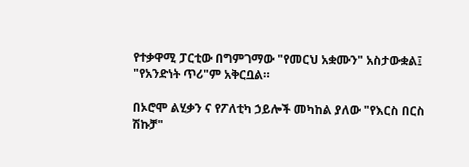የተቃዋሚ ፓርቲው በግምገማው "የመርህ አቋሙን" አስታውቋል፤ "የአንድነት ጥሪ"ም አቅርቧል።

በኦሮሞ ልሂቃን ና የፖለቲካ ኃይሎች መካከል ያለው "የእርስ በርስ ሽኩቻ"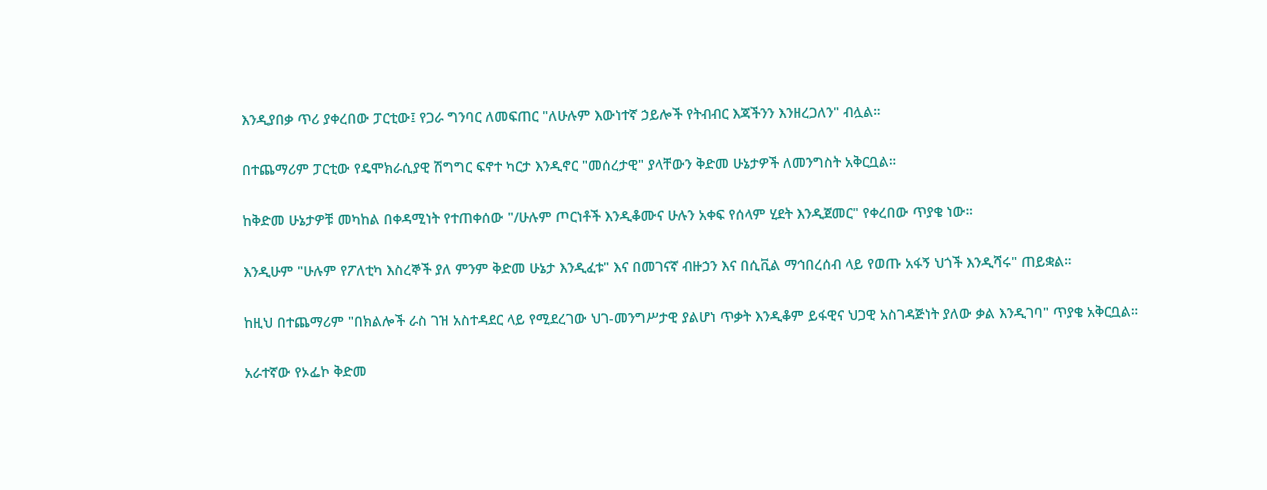እንዲያበቃ ጥሪ ያቀረበው ፓርቲው፤ የጋራ ግንባር ለመፍጠር "ለሁሉም እውነተኛ ኃይሎች የትብብር እጃችንን እንዘረጋለን" ብሏል።

በተጨማሪም ፓርቲው የዴሞክራሲያዊ ሽግግር ፍኖተ ካርታ እንዲኖር "መሰረታዊ" ያላቸውን ቅድመ ሁኔታዎች ለመንግስት አቅርቧል።

ከቅድመ ሁኔታዎቹ መካከል በቀዳሚነት የተጠቀሰው "/ሁሉም ጦርነቶች እንዲቆሙና ሁሉን አቀፍ የሰላም ሂደት እንዲጀመር" የቀረበው ጥያቄ ነው።

እንዲሁም "ሁሉም የፖለቲካ እስረኞች ያለ ምንም ቅድመ ሁኔታ እንዲፈቱ" እና በመገናኛ ብዙኃን እና በሲቪል ማኅበረሰብ ላይ የወጡ አፋኝ ህጎች እንዲሻሩ" ጠይቋል።

ከዚህ በተጨማሪም "በክልሎች ራስ ገዝ አስተዳደር ላይ የሚደረገው ህገ-መንግሥታዊ ያልሆነ ጥቃት እንዲቆም ይፋዊና ህጋዊ አስገዳጅነት ያለው ቃል እንዲገባ" ጥያቄ አቅርቧል።

አራተኛው የኦፌኮ ቅድመ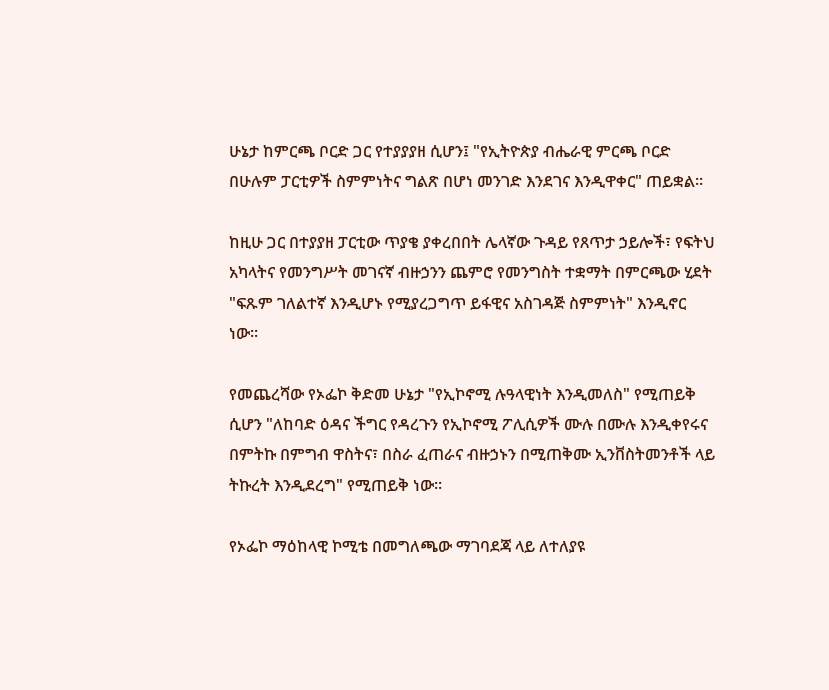ሁኔታ ከምርጫ ቦርድ ጋር የተያያያዘ ሲሆን፤ "የኢትዮጵያ ብሔራዊ ምርጫ ቦርድ በሁሉም ፓርቲዎች ስምምነትና ግልጽ በሆነ መንገድ እንደገና እንዲዋቀር" ጠይቋል።

ከዚሁ ጋር በተያያዘ ፓርቲው ጥያቄ ያቀረበበት ሌላኛው ጉዳይ የጸጥታ ኃይሎች፣ የፍትህ አካላትና የመንግሥት መገናኛ ብዙኃንን ጨምሮ የመንግስት ተቋማት በምርጫው ሂደት "ፍጹም ገለልተኛ እንዲሆኑ የሚያረጋግጥ ይፋዊና አስገዳጅ ስምምነት" እንዲኖር ነው።

የመጨረሻው የኦፌኮ ቅድመ ሁኔታ "የኢኮኖሚ ሉዓላዊነት እንዲመለስ" የሚጠይቅ ሲሆን "ለከባድ ዕዳና ችግር የዳረጉን የኢኮኖሚ ፖሊሲዎች ሙሉ በሙሉ እንዲቀየሩና በምትኩ በምግብ ዋስትና፣ በስራ ፈጠራና ብዙኃኑን በሚጠቅሙ ኢንቨስትመንቶች ላይ ትኩረት እንዲደረግ" የሚጠይቅ ነው።

የኦፌኮ ማዕከላዊ ኮሚቴ በመግለጫው ማገባደጃ ላይ ለተለያዩ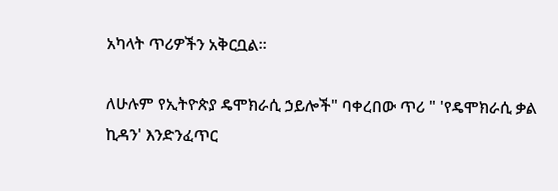አካላት ጥሪዎችን አቅርቧል።

ለሁሉም የኢትዮጵያ ዴሞክራሲ ኃይሎች" ባቀረበው ጥሪ " 'የዴሞክራሲ ቃል ኪዳን' እንድንፈጥር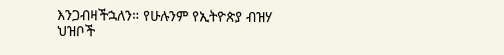እንጋብዛችኋለን። የሁሉንም የኢትዮጵያ ብዝሃ ህዝቦች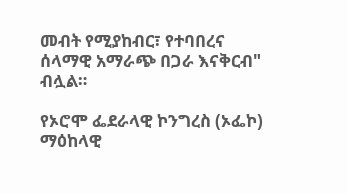መብት የሚያከብር፣ የተባበረና ሰላማዊ አማራጭ በጋራ እናቅርብ" ብሏል።

የኦሮሞ ፌደራላዊ ኮንግረስ (ኦፌኮ) ማዕከላዊ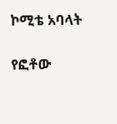ኮሚቴ አባላት

የፎቶው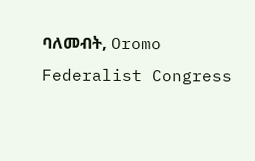ባለመብት, Oromo Federalist Congress